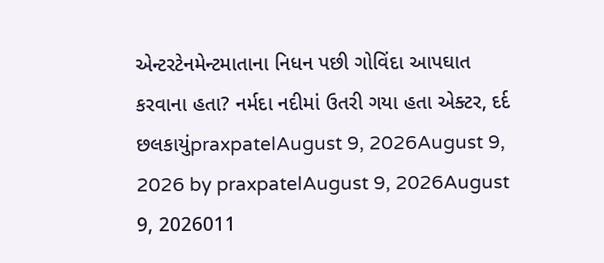એન્ટરટેનમેન્ટમાતાના નિધન પછી ગોવિંદા આપઘાત કરવાના હતા? નર્મદા નદીમાં ઉતરી ગયા હતા એક્ટર, દર્દ છલકાયુંpraxpatelAugust 9, 2026August 9, 2026 by praxpatelAugust 9, 2026August 9, 2026011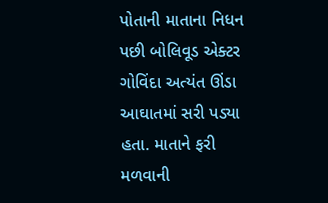પોતાની માતાના નિધન પછી બોલિવૂડ એક્ટર ગોવિંદા અત્યંત ઊંડા આઘાતમાં સરી પડ્યા હતા. માતાને ફરી મળવાની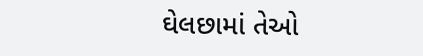ઘેલછામાં તેઓ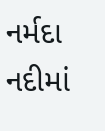નર્મદા નદીમાં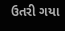ઉતરી ગયા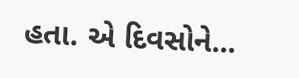હતા. એ દિવસોને...